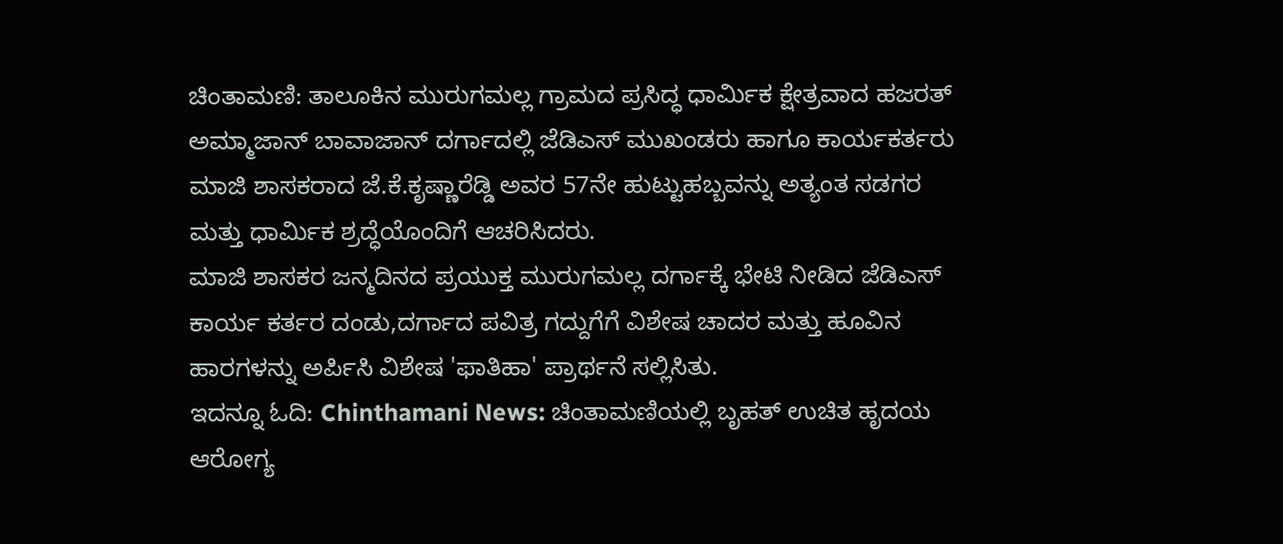ಚಿಂತಾಮಣಿ: ತಾಲೂಕಿನ ಮುರುಗಮಲ್ಲ ಗ್ರಾಮದ ಪ್ರಸಿದ್ಧ ಧಾರ್ಮಿಕ ಕ್ಷೇತ್ರವಾದ ಹಜರತ್ ಅಮ್ಮಾಜಾನ್ ಬಾವಾಜಾನ್ ದರ್ಗಾದಲ್ಲಿ ಜೆಡಿಎಸ್ ಮುಖಂಡರು ಹಾಗೂ ಕಾರ್ಯಕರ್ತರು ಮಾಜಿ ಶಾಸಕರಾದ ಜೆ.ಕೆ.ಕೃಷ್ಣಾರೆಡ್ಡಿ ಅವರ 57ನೇ ಹುಟ್ಟುಹಬ್ಬವನ್ನು ಅತ್ಯಂತ ಸಡಗರ ಮತ್ತು ಧಾರ್ಮಿಕ ಶ್ರದ್ಧೆಯೊಂದಿಗೆ ಆಚರಿಸಿದರು.
ಮಾಜಿ ಶಾಸಕರ ಜನ್ಮದಿನದ ಪ್ರಯುಕ್ತ ಮುರುಗಮಲ್ಲ ದರ್ಗಾಕ್ಕೆ ಭೇಟಿ ನೀಡಿದ ಜೆಡಿಎಸ್ ಕಾರ್ಯ ಕರ್ತರ ದಂಡು,ದರ್ಗಾದ ಪವಿತ್ರ ಗದ್ದುಗೆಗೆ ವಿಶೇಷ ಚಾದರ ಮತ್ತು ಹೂವಿನ ಹಾರಗಳನ್ನು ಅರ್ಪಿಸಿ ವಿಶೇಷ 'ಫಾತಿಹಾ' ಪ್ರಾರ್ಥನೆ ಸಲ್ಲಿಸಿತು.
ಇದನ್ನೂ ಓದಿ: Chinthamani News: ಚಿಂತಾಮಣಿಯಲ್ಲಿ ಬೃಹತ್ ಉಚಿತ ಹೃದಯ ಆರೋಗ್ಯ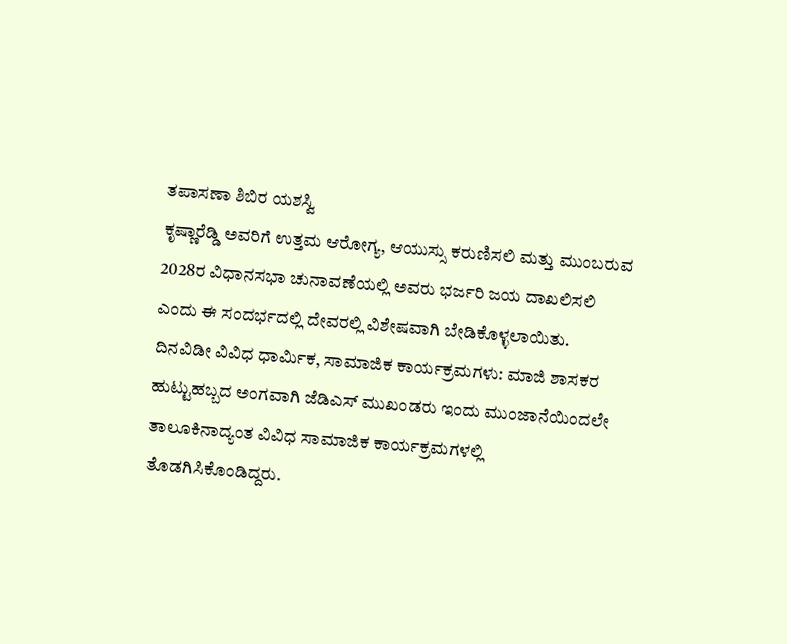ತಪಾಸಣಾ ಶಿಬಿರ ಯಶಸ್ವಿ
ಕೃಷ್ಣಾರೆಡ್ಡಿ ಅವರಿಗೆ ಉತ್ತಮ ಆರೋಗ್ಯ, ಆಯುಸ್ಸು ಕರುಣಿಸಲಿ ಮತ್ತು ಮುಂಬರುವ 2028ರ ವಿಧಾನಸಭಾ ಚುನಾವಣೆಯಲ್ಲಿ ಅವರು ಭರ್ಜರಿ ಜಯ ದಾಖಲಿಸಲಿ ಎಂದು ಈ ಸಂದರ್ಭದಲ್ಲಿ ದೇವರಲ್ಲಿ ವಿಶೇಷವಾಗಿ ಬೇಡಿಕೊಳ್ಳಲಾಯಿತು.
ದಿನವಿಡೀ ವಿವಿಧ ಧಾರ್ಮಿಕ, ಸಾಮಾಜಿಕ ಕಾರ್ಯಕ್ರಮಗಳು: ಮಾಜಿ ಶಾಸಕರ ಹುಟ್ಟುಹಬ್ಬದ ಅಂಗವಾಗಿ ಜೆಡಿಎಸ್ ಮುಖಂಡರು ಇಂದು ಮುಂಜಾನೆಯಿಂದಲೇ ತಾಲೂಕಿನಾದ್ಯಂತ ವಿವಿಧ ಸಾಮಾಜಿಕ ಕಾರ್ಯಕ್ರಮಗಳಲ್ಲಿ ತೊಡಗಿಸಿಕೊಂಡಿದ್ದರು.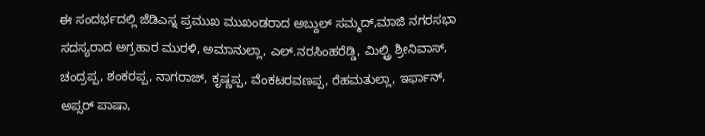ಈ ಸಂದರ್ಭದಲ್ಲಿ ಜೆಡಿಎಸ್ನ ಪ್ರಮುಖ ಮುಖಂಡರಾದ ಅಬ್ದುಲ್ ಸಮ್ಮದ್,ಮಾಜಿ ನಗರಸಭಾ ಸದಸ್ಯರಾದ ಅಗ್ರಹಾರ ಮುರಳಿ, ಅಮಾನುಲ್ಲಾ, ಎಲ್.ನರಸಿಂಹರೆಡ್ಡಿ, ಮಿಲ್ಟ್ರಿ ಶ್ರೀನಿವಾಸ್, ಚಂದ್ರಪ್ಪ, ಶಂಕರಪ್ಪ, ನಾಗರಾಜ್, ಕೃಷ್ಣಪ್ಪ, ವೆಂಕಟರವಣಪ್ಪ, ರೆಹಮತುಲ್ಲಾ, ಇರ್ಫಾನ್, ಅಪ್ಸರ್ ಪಾಷಾ,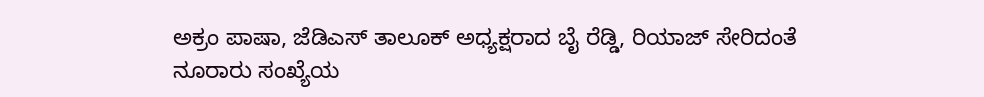ಅಕ್ರಂ ಪಾಷಾ, ಜೆಡಿಎಸ್ ತಾಲೂಕ್ ಅಧ್ಯಕ್ಷರಾದ ಬೈ ರೆಡ್ಡಿ, ರಿಯಾಜ್ ಸೇರಿದಂತೆ ನೂರಾರು ಸಂಖ್ಯೆಯ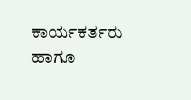ಕಾರ್ಯಕರ್ತರು ಹಾಗೂ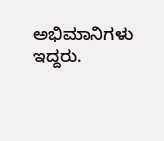ಅಭಿಮಾನಿಗಳು ಇದ್ದರು.